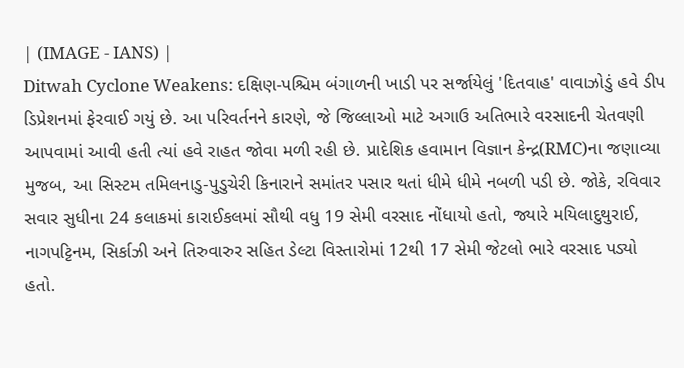| (IMAGE - IANS) |
Ditwah Cyclone Weakens: દક્ષિણ-પશ્ચિમ બંગાળની ખાડી પર સર્જાયેલું 'દિતવાહ' વાવાઝોડું હવે ડીપ ડિપ્રેશનમાં ફેરવાઈ ગયું છે. આ પરિવર્તનને કારણે, જે જિલ્લાઓ માટે અગાઉ અતિભારે વરસાદની ચેતવણી આપવામાં આવી હતી ત્યાં હવે રાહત જોવા મળી રહી છે. પ્રાદેશિક હવામાન વિજ્ઞાન કેન્દ્ર(RMC)ના જણાવ્યા મુજબ, આ સિસ્ટમ તમિલનાડુ-પુડુચેરી કિનારાને સમાંતર પસાર થતાં ધીમે ધીમે નબળી પડી છે. જોકે, રવિવાર સવાર સુધીના 24 કલાકમાં કારાઈકલમાં સૌથી વધુ 19 સેમી વરસાદ નોંધાયો હતો, જ્યારે મયિલાદુથુરાઈ, નાગપટ્ટિનમ, સિર્કાઝી અને તિરુવારુર સહિત ડેલ્ટા વિસ્તારોમાં 12થી 17 સેમી જેટલો ભારે વરસાદ પડ્યો હતો.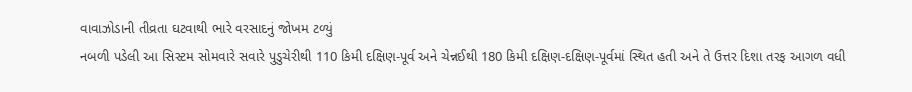વાવાઝોડાની તીવ્રતા ઘટવાથી ભારે વરસાદનું જોખમ ટળ્યું
નબળી પડેલી આ સિસ્ટમ સોમવારે સવારે પુડુચેરીથી 110 કિમી દક્ષિણ-પૂર્વ અને ચેન્નઈથી 180 કિમી દક્ષિણ-દક્ષિણ-પૂર્વમાં સ્થિત હતી અને તે ઉત્તર દિશા તરફ આગળ વધી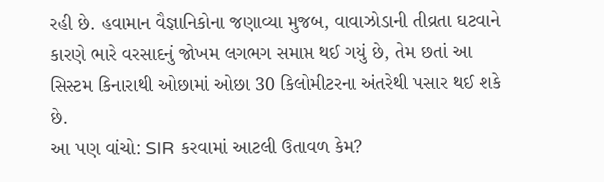રહી છે. હવામાન વૈજ્ઞાનિકોના જણાવ્યા મુજબ, વાવાઝોડાની તીવ્રતા ઘટવાને કારણે ભારે વરસાદનું જોખમ લગભગ સમાપ્ત થઈ ગયું છે, તેમ છતાં આ સિસ્ટમ કિનારાથી ઓછામાં ઓછા 30 કિલોમીટરના અંતરેથી પસાર થઈ શકે છે.
આ પણ વાંચો: SIR કરવામાં આટલી ઉતાવળ કેમ?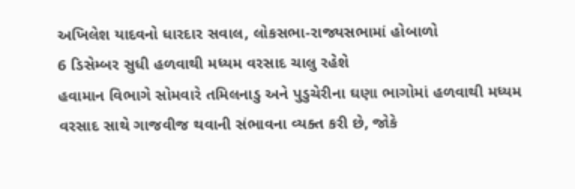અખિલેશ યાદવનો ધારદાર સવાલ, લોકસભા-રાજ્યસભામાં હોબાળો
6 ડિસેમ્બર સુધી હળવાથી મધ્યમ વરસાદ ચાલુ રહેશે
હવામાન વિભાગે સોમવારે તમિલનાડુ અને પુડુચેરીના ઘણા ભાગોમાં હળવાથી મધ્યમ વરસાદ સાથે ગાજવીજ થવાની સંભાવના વ્યક્ત કરી છે, જોકે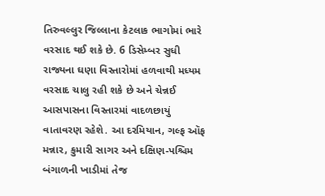તિરુવલ્લુર જિલ્લાના કેટલાક ભાગોમાં ભારે વરસાદ થઈ શકે છે. 6 ડિસેમ્બર સુધી રાજ્યના ઘણા વિસ્તારોમાં હળવાથી મધ્યમ વરસાદ ચાલુ રહી શકે છે અને ચેન્નઈ આસપાસના વિસ્તારમાં વાદળછાયું વાતાવરણ રહેશે. આ દરમિયાન, ગલ્ફ ઑફ મન્નાર, કુમારી સાગર અને દક્ષિણ-પશ્ચિમ બંગાળની ખાડીમાં તેજ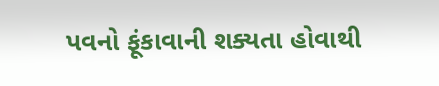પવનો ફૂંકાવાની શક્યતા હોવાથી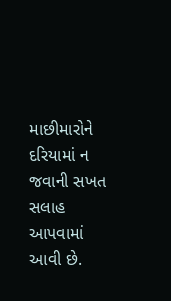માછીમારોને દરિયામાં ન જવાની સખત સલાહ આપવામાં આવી છે.